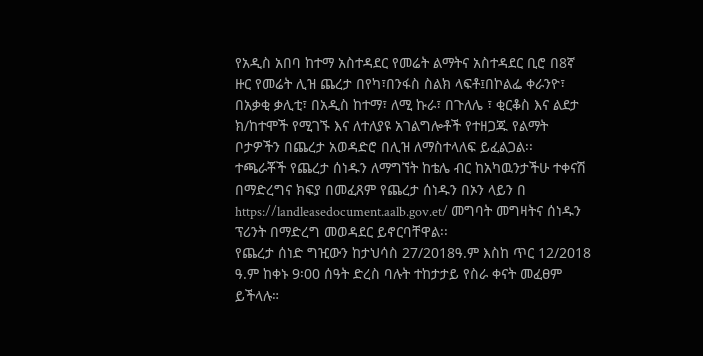የአዲስ አበባ ከተማ አስተዳደር የመሬት ልማትና አስተዳደር ቢሮ በ8ኛ ዙር የመሬት ሊዝ ጨረታ በየካ፣በንፋስ ስልክ ላፍቶ፤በኮልፌ ቀራንዮ፣ በአቃቂ ቃሊቲ፣ በአዲስ ከተማ፣ ለሚ ኩራ፣ በጉለሌ ፣ ቂርቆስ እና ልደታ ክ/ከተሞች የሚገኙ እና ለተለያዩ አገልግሎቶች የተዘጋጁ የልማት ቦታዎችን በጨረታ አወዳድሮ በሊዝ ለማስተላለፍ ይፈልጋል፡፡
ተጫራቾች የጨረታ ሰነዱን ለማግኘት ከቴሌ ብር ከአካዉንታችሁ ተቀናሽ በማድረግና ክፍያ በመፈጸም የጨረታ ሰነዱን በኦን ላይን በ https://landleasedocument.aalb.gov.et/ መግባት መግዛትና ሰነዱን ፕሪንት በማድረግ መወዳደር ይኖርባቸዋል፡፡
የጨረታ ሰነድ ግዢውን ከታህሳስ 27/2018ዓ.ም እስከ ጥር 12/2018 ዓ.ም ከቀኑ 9፡00 ሰዓት ድረስ ባሉት ተከታታይ የስራ ቀናት መፈፀም ይችላሉ።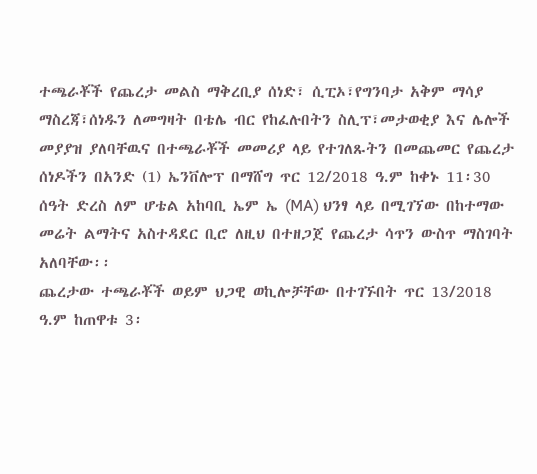ተጫራቾች የጨረታ መልስ ማቅረቢያ ሰነድ፣ ሲፒኦ፣የግንባታ አቅም ማሳያ ማስረጃ፣ሰነዱን ለመግዛት በቴሌ ብር የከፈሉበትን ስሊፕ፣መታወቂያ እና ሌሎች መያያዝ ያለባቸዉና በተጫራቾች መመሪያ ላይ የተገለጹትን በመጨመር የጨረታ ሰነዶችን በአንድ (1) ኤንቨሎፕ በማሸግ ጥር 12/2018 ዓ.ም ከቀኑ 11፡30 ሰዓት ድረስ ለም ሆቴል አከባቢ ኤም ኤ (MA) ህንፃ ላይ በሚገኘው በከተማው መሬት ልማትና አስተዳደር ቢሮ ለዚህ በተዘጋጀ የጨረታ ሳጥን ውስጥ ማስገባት አለባቸው፡፡
ጨረታው ተጫራቾች ወይም ህጋዊ ወኪሎቻቸው በተገኙበት ጥር 13/2018 ዓ.ም ከጠዋቱ 3፡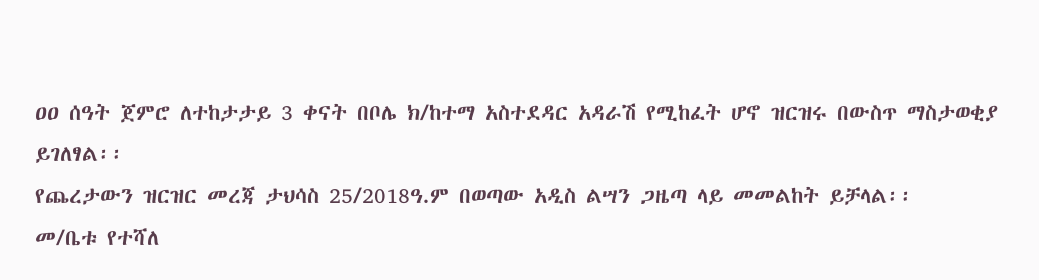ዐዐ ሰዓት ጀምሮ ለተከታታይ 3 ቀናት በቦሌ ክ/ከተማ አስተደዳር አዳራሽ የሚከፈት ሆኖ ዝርዝሩ በውስጥ ማስታወቂያ ይገለፃል፡፡
የጨረታውን ዝርዝር መረጃ ታህሳስ 25/2018ዓ.ም በወጣው አዲስ ልሣን ጋዜጣ ላይ መመልከት ይቻላል፡፡
መ/ቤቱ የተሻለ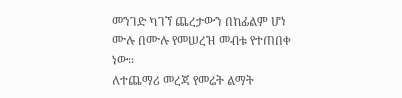መንገድ ካገኘ ጨረታውን በከፊልም ሆነ ሙሉ በሙሉ የመሠረዝ መብቱ የተጠበቀ ነው፡፡
ለተጨማሪ መረጃ የመሬት ልማት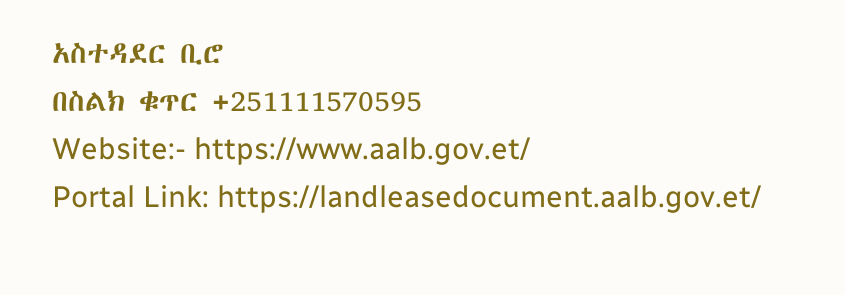አስተዳደር ቢሮ
በስልክ ቁጥር +251111570595
Website:- https://www.aalb.gov.et/
Portal Link: https://landleasedocument.aalb.gov.et/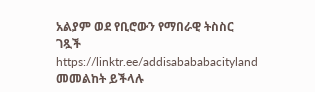አልያም ወደ የቢሮውን የማበራዊ ትስስር ገጿች
https://linktr.ee/addisabababacityland መመልከት ይችላሉ